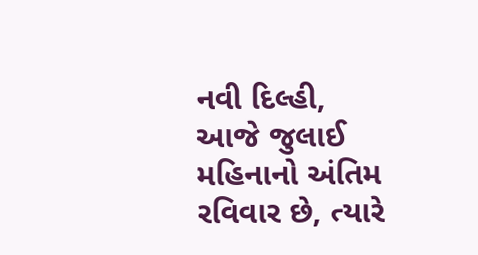નવી દિલ્હી,
આજે જુલાઈ મહિનાનો અંતિમ રવિવાર છે, ત્યારે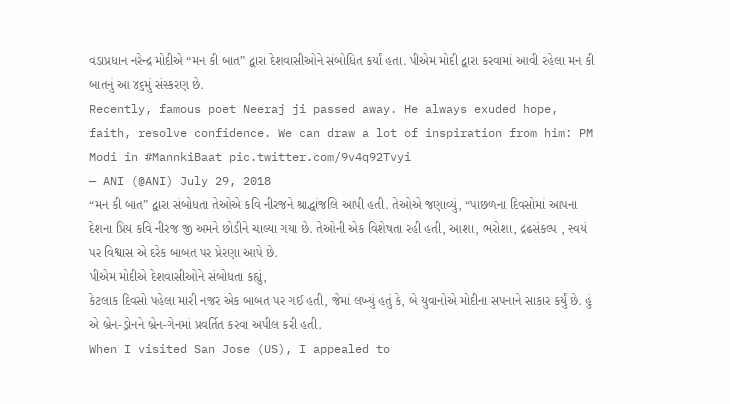વડાપ્રધાન નરેન્દ્ર મોદીએ “મન કી બાત” દ્વારા દેશવાસીઓને સંબોધિત કર્યાં હતા. પીએમ મોદી દ્વારા કરવામાં આવી રહેલા મન કી બાતનું આ ૪૬મું સંસ્કરણ છે.
Recently, famous poet Neeraj ji passed away. He always exuded hope, faith, resolve confidence. We can draw a lot of inspiration from him: PM Modi in #MannkiBaat pic.twitter.com/9v4q92Tvyi
— ANI (@ANI) July 29, 2018
“મન કી બાત” દ્વારા સંબોધતા તેઓએ કવિ નીરજને શ્રાદ્ધાંજલિ આપી હતી. તેઓએ જણાવ્યું, “પાછળના દિવસોમાં આપના દેશના પ્રિય કવિ નીરજ જી અમને છોડીને ચાલ્યા ગયા છે. તેઓની એક વિશેષતા રહી હતી, આશા, ભરોશા, દ્રઢસંકલ્પ , સ્વયં પર વિશ્વાસ એ દરેક બાબત પર પ્રેરણા આપે છે.
પીએમ મોદીએ દેશવાસીઓને સંબોધતા કહ્યું,
કેટલાક દિવસો પહેલા મારી નજર એક બાબત પર ગઈ હતી, જેમાં લખ્યું હતું કે, બે યુવાનોએ મોદીના સપનાને સાકાર કર્યું છે. હું એ બ્રેન-ડ્રોનને બ્રેન-ગેનમાં પ્રવર્તિત કરવા અપીલ કરી હતી.
When I visited San Jose (US), I appealed to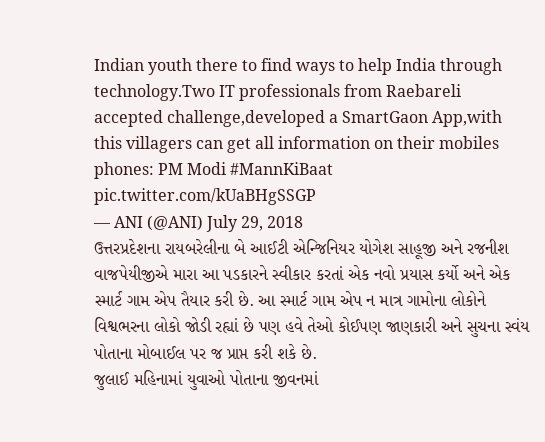Indian youth there to find ways to help India through technology.Two IT professionals from Raebareli accepted challenge,developed a SmartGaon App,with this villagers can get all information on their mobiles phones: PM Modi #MannKiBaat pic.twitter.com/kUaBHgSSGP
— ANI (@ANI) July 29, 2018
ઉત્તરપ્રદેશના રાયબરેલીના બે આઈટી એન્જિનિયર યોગેશ સાહૂજી અને રજનીશ વાજપેયીજીએ મારા આ પડકારને સ્વીકાર કરતાં એક નવો પ્રયાસ કર્યો અને એક સ્માર્ટ ગામ એપ તૈયાર કરી છે. આ સ્માર્ટ ગામ એપ ન માત્ર ગામોના લોકોને વિશ્વભરના લોકો જોડી રહ્યાં છે પણ હવે તેઓ કોઈપણ જાણકારી અને સુચના સ્વંય પોતાના મોબાઈલ પર જ પ્રાપ્ત કરી શકે છે.
જુલાઈ મહિનામાં યુવાઓ પોતાના જીવનમાં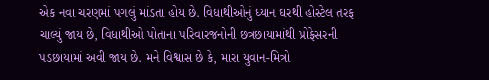એક નવા ચરણમાં પગલું માંડતા હોય છે. વિધાથીઓનું ધ્યાન ઘરથી હોસ્ટેલ તરફ ચાલ્યું જાય છે, વિધાથીઓ પોતાના પરિવારજનોની છત્રછાયામાંથી પ્રોફેસરની પડછાયામાં અવી જાય છે. મને વિશ્વાસ છે કે, મારા યુવાન-મિત્રો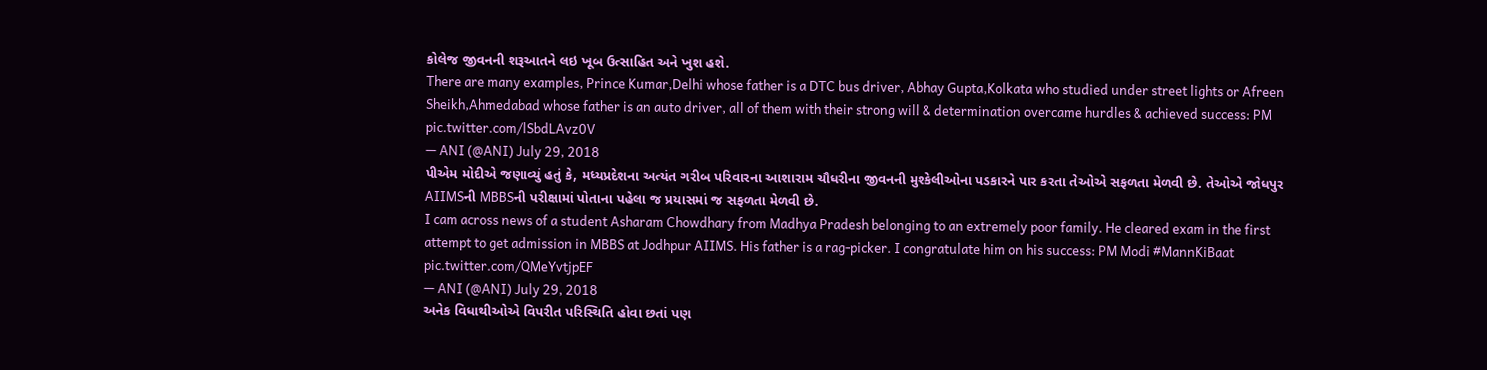કોલેજ જીવનની શરૂઆતને લઇ ખૂબ ઉત્સાહિત અને ખુશ હશે.
There are many examples, Prince Kumar,Delhi whose father is a DTC bus driver, Abhay Gupta,Kolkata who studied under street lights or Afreen Sheikh,Ahmedabad whose father is an auto driver, all of them with their strong will & determination overcame hurdles & achieved success: PM pic.twitter.com/lSbdLAvz0V
— ANI (@ANI) July 29, 2018
પીએમ મોદીએ જણાવ્યું હતું કે, મધ્યપ્રદેશના અત્યંત ગરીબ પરિવારના આશારામ ચૌધરીના જીવનની મુશ્કેલીઓના પડકારને પાર કરતા તેઓએ સફળતા મેળવી છે. તેઓએ જોધપુર AIIMSની MBBSની પરીક્ષામાં પોતાના પહેલા જ પ્રયાસમાં જ સફળતા મેળવી છે.
I cam across news of a student Asharam Chowdhary from Madhya Pradesh belonging to an extremely poor family. He cleared exam in the first attempt to get admission in MBBS at Jodhpur AIIMS. His father is a rag-picker. I congratulate him on his success: PM Modi #MannKiBaat pic.twitter.com/QMeYvtjpEF
— ANI (@ANI) July 29, 2018
અનેક વિધાથીઓએ વિપરીત પરિસ્થિતિ હોવા છતાં પણ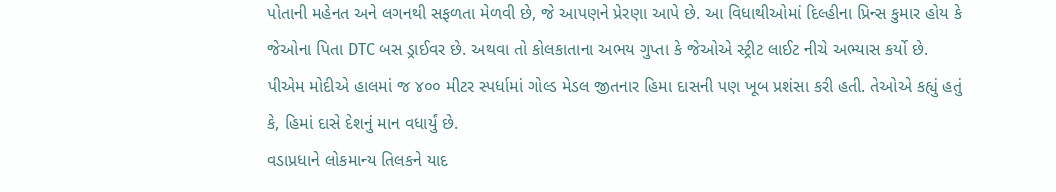પોતાની મહેનત અને લગનથી સફળતા મેળવી છે, જે આપણને પ્રેરણા આપે છે. આ વિધાથીઓમાં દિલ્હીના પ્રિન્સ કુમાર હોય કે જેઓના પિતા DTC બસ ડ્રાઈવર છે. અથવા તો કોલકાતાના અભય ગુપ્તા કે જેઓએ સ્ટ્રીટ લાઈટ નીચે અભ્યાસ કર્યો છે.
પીએમ મોદીએ હાલમાં જ ૪૦૦ મીટર સ્પર્ધામાં ગોલ્ડ મેડલ જીતનાર હિમા દાસની પણ ખૂબ પ્રશંસા કરી હતી. તેઓએ કહ્યું હતું કે, હિમાં દાસે દેશનું માન વધાર્યું છે.
વડાપ્રધાને લોકમાન્ય તિલકને યાદ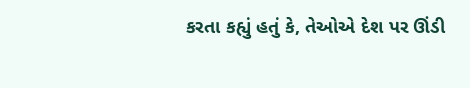કરતા કહ્યું હતું કે, તેઓએ દેશ પર ઊંડી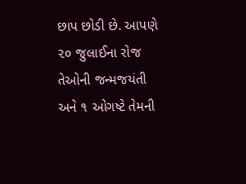છાપ છોડી છે. આપણે ૨૦ જુલાઈના રોજ તેઓની જન્મજયંતી અને ૧ ઓગષ્ટે તેમની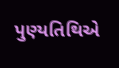પુણ્યતિથિએ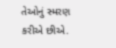તેઓનું સ્મરણ કરીએ છીએ.